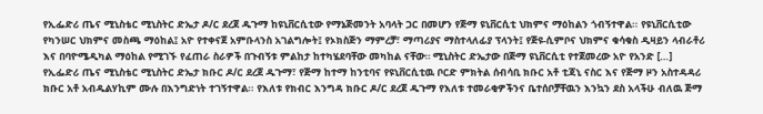የኢፌድሪ ጤና ሚኒስቴር ሚኒስትር ድኤታ ዶ/ር ደረጀ ዱጉማ ከዩኒቨርሲቲው የማኔጅመንት አባላት ጋር በመሆን የጅማ ዩኒቨርሲቲ ህክምና ማዕከልን ጎብኝተዋል፡፡ የዩኒቨርሲቲው የካንሠር ህክምና መስጫ ማዕከል፤ አዮ የተቀናጀ አምቡላንስ አገልግሎት፤ የኦክስጅን ማምረቻ፣ ማጣሪያና ማስተላለፊያ ፕላንት፤ የጅዩ-ሲምቦና ህክምና ቁሳቁስ ዲዛይን ላብራቶሪ እና በባዮሜዲካል ማዕከል የሚገኙ የፈጠራ ስራዎች በጉብኝቱ ምልከታ ከተካሄደባቸው መካከል ናቸው። ሚኒስትር ድኤታው በጅማ ዩኒቨርሲቲ የተጀመረው አዮ የአንድ […]
የኢፌድሪ ጤና ሚኒስቴር ሚኒስትር ድኤታ ክቡር ዶ/ር ደረጀ ዱጉማ፣ የጅማ ከተማ ከንቲባና የዩኒቨርሲቲዉ ቦርድ ምክትል ሰብሳቢ ክቡር አቶ ቲጃኒ ናስር እና የጅማ ዞን አስተዳዳሪ ክቡር አቶ አብዱልሃኪም ሙሉ በእንግድነት ተገኝተዋል፡፡ የእለቱ የክብር እንግዳ ክቡር ዶ/ር ደረጀ ዱጉማ የእለቱ ተመራቂዎችንና ቤተሰቦቻቸዉን እንኳን ደስ አላችሁ ብለዉ ጅማ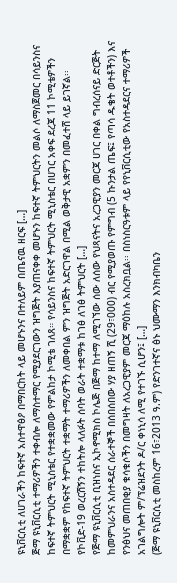ዩኒቨርሲቲ ለሀገራችን ከፍተኛ አስተዋፅዖ በማበርከት ላይ መሆኑንና በተለይም በጤናዉ ዘርፍ […]
ጅማ ዩኒቨርሲቲ ተማሪዎችን ተቀብሎ ለማስተማር የሚያደርገውን ዝግጅት እያጠናቀቀ መሆኑን ከፍተኛ ትምህርትን መልሶ ለማስጀመር በሳይንስና ከፍተኛ ትምህርት ሚኒስቴር የተቋቋመው የምልከታ ኮሚቴ ገለጸ። የሳይንስና ከፍተኛ ትምህርት ሚኒስቴር በሀገር አቀፍ ደረጃ 11 ኮሚቴዎችን በማቋቋም የከፍተኛ ትምህርት ተቋማት ተማሪዎችን ለመቀበል ምን ዝግጅት አድርገዋል በሚል ወቅታዊ አቋምን በመፈተሸ ላይ ይገኛል፡፡ የኮቪድ-19 ወረርሽኝን ተከትሎ ላለፉት ሰባት ወራት ተቋማቱ ከገፅ ለገፅ ትምህርት […]
የጅማ ዩኒቨርሲቲ ቢዝነስና ኢኮኖሚክስ ኮሌጅ በጅማ ከተማ ለሚገኘው ሰው ለሰው የህጻናትና አረጋዊያን መርጃ ሀገር በቀል ግብረሰናይ ድርጅት ከመምህራንና አስተዳደር ሰራተኞች በሰበሰበው ሃያ ዘጠኝ ሺ (29፣000) ብር የሚያወጡ የምግብ (5 ኩንታል ጤፍ፤ የጣሳ ዱቄት ወተቶችን) እና የንፅህና መጠበቂያ ቁሳቁሶችን በመግዛት ለአረጋዊያም መርጃ ማዕከሉ አስረክቧል፡፡ በስነስርዓቱም ላይ የየኒቨርሲቲው የአስተዳደርና ተማሪዎች አገልግሎት ም/ፕሬዝደንት ዶ/ር ቀነኒሳ ለሚ የተገኙ ሲሆን፤ […]
(ጅማ ዩኒቨርሲቲ መስከረም 16፣2013 ዓ.ም) የድንገተኛና ፅኑ ህሙማን እንክብካቤን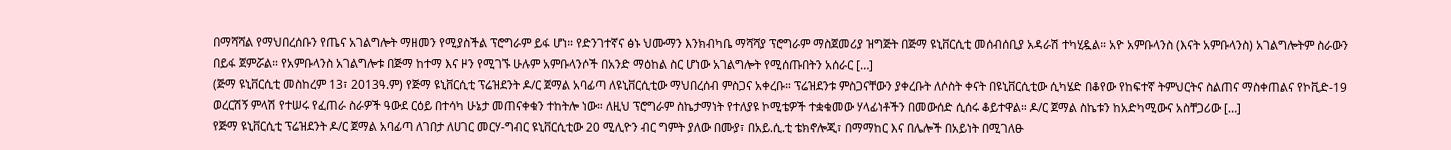በማሻሻል የማህበረሰቡን የጤና አገልግሎት ማዘመን የሚያስችል ፕሮግራም ይፋ ሆነ። የድንገተኛና ፅኑ ህሙማን እንክብካቤ ማሻሻያ ፕሮግራም ማስጀመሪያ ዝግጅት በጅማ ዩኒቨርሲቲ መሰብሰቢያ አዳራሽ ተካሂዷል። አዮ አምቡላንስ (እናት አምቡላንስ) አገልግሎትም ስራውን በይፋ ጀምሯል። የአምቡላንስ አገልግሎቱ በጅማ ከተማ እና ዞን የሚገኙ ሁሉም አምቡላንሶች በአንድ ማዕከል ስር ሆነው አገልግሎት የሚሰጡበትን አሰራር […]
(ጅማ ዩኒቨርሲቲ መስከረም 13፣ 2013ዓ.ም) የጅማ ዩኒቨርሲቲ ፕሬዝደንት ዶ/ር ጀማል አባፊጣ ለዩኒቨርሲቲው ማህበረሰብ ምስጋና አቀረቡ። ፕሬዝደንቱ ምስጋናቸውን ያቀረቡት ለሶስት ቀናት በዩኒቨርሲቲው ሲካሄድ በቆየው የከፍተኛ ትምህርትና ስልጠና ማስቀጠልና የኮቪድ-19 ወረርሽኝ ምላሽ የተሠሩ የፈጠራ ስራዎች ዓውደ ርዕይ በተሳካ ሁኔታ መጠናቀቁን ተከትሎ ነው። ለዚህ ፕሮግራም ስኬታማነት የተለያዩ ኮሚቴዎች ተቋቁመው ሃላፊነቶችን በመውሰድ ሲሰሩ ቆይተዋል። ዶ/ር ጀማል ስኬቱን ከአድካሚውና አስቸጋሪው […]
የጅማ ዩኒቨርሲቲ ፕሬዝደንት ዶ/ር ጀማል አባፊጣ ለገበታ ለሀገር መርሃ-ግብር ዩኒቨርሲቲው 20 ሚሊዮን ብር ግምት ያለው በሙያ፣ በአይ.ሲ.ቲ ቴክኖሎጂ፣ በማማከር እና በሌሎች በአይነት በሚገለፁ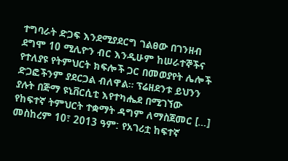ተግባራት ድጋፍ እንደሚያደርግ ገልፀው በገንዘብ ደግሞ 10 ሚሊዮን ብር እንዲሁም ከሠራተኞችና የተለያዩ የትምህርት ክፍሎች ጋር በመወያየት ሌሎች ድጋፎችንም ያደርጋል ብለዋል። ፕሬዘደንቱ ይህንን ያሉት በጅማ ዩኒቨርሲቲ እየተካሔደ በሚገኘው የከፍተኛ ትምህርት ተቋማት ዳግም ለማስጀመር […]
መስከረም 10፣ 2013 ዓም: የአገሪቷ ከፍተኛ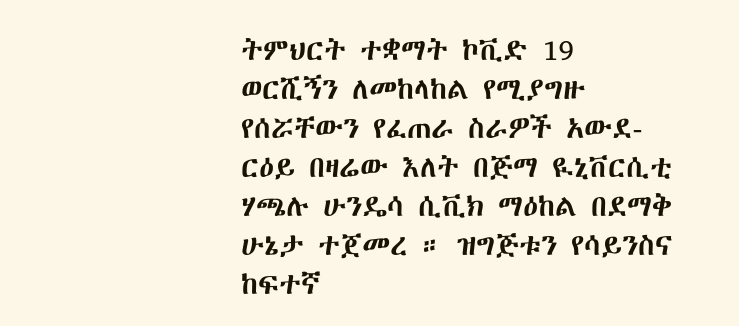ትምህርት ተቋማት ኮቪድ 19 ወርሺኝን ለመከላከል የሚያግዙ የሰሯቸውን የፈጠራ ስራዎች አውደ-ርዕይ በዛሬው እለት በጅማ ዪኒቨርሲቲ ሃጫሉ ሁንዴሳ ሲቪክ ማዕከል በደማቅ ሁኔታ ተጀመረ ። ዝግጅቱን የሳይንስና ከፍተኛ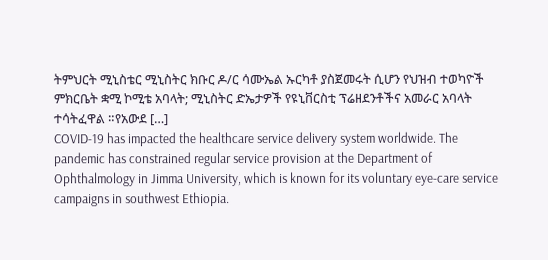ትምህርት ሚኒስቴር ሚኒስትር ክቡር ዶ/ር ሳሙኤል ኡርካቶ ያስጀመሩት ሲሆን የህዝብ ተወካዮች ምክርቤት ቋሚ ኮሚቴ አባላት; ሚኒስትር ድኤታዎች የዩኒቨርስቲ ፕሬዘደንቶችና አመራር አባላት ተሳትፈዋል ።የአውደ […]
COVID-19 has impacted the healthcare service delivery system worldwide. The pandemic has constrained regular service provision at the Department of Ophthalmology in Jimma University, which is known for its voluntary eye-care service campaigns in southwest Ethiopia.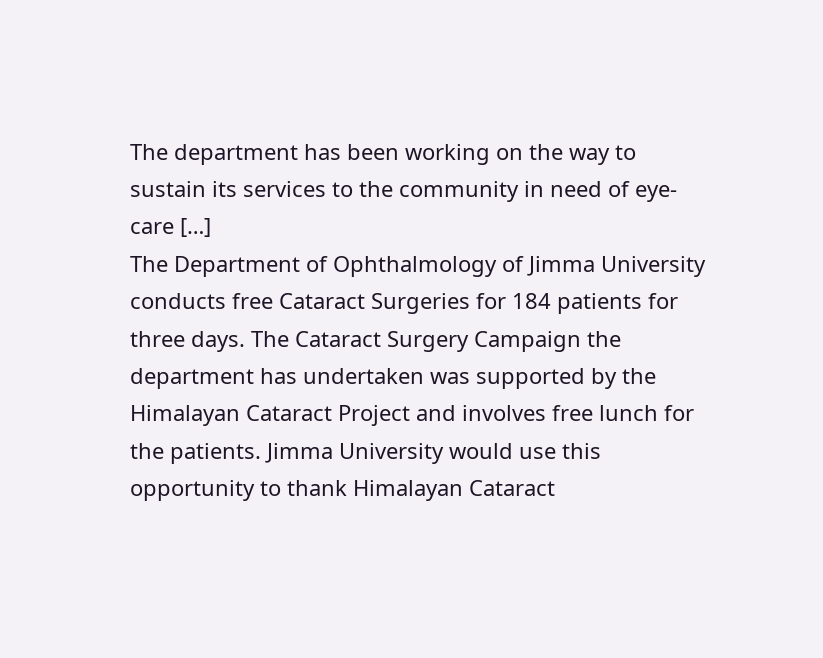The department has been working on the way to sustain its services to the community in need of eye-care […]
The Department of Ophthalmology of Jimma University conducts free Cataract Surgeries for 184 patients for three days. The Cataract Surgery Campaign the department has undertaken was supported by the Himalayan Cataract Project and involves free lunch for the patients. Jimma University would use this opportunity to thank Himalayan Cataract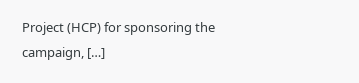Project (HCP) for sponsoring the campaign, […]